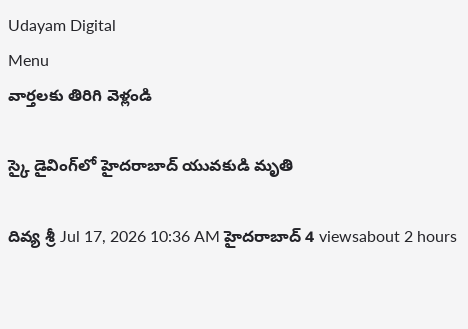Udayam Digital
Menu
వార్తలకు తిరిగి వెళ్లండి

స్కై డైవింగ్‌లో హైదరాబాద్ యువకుడి మృతి

దివ్య శ్రీ Jul 17, 2026 10:36 AM హైదరాబాద్ 4 viewsabout 2 hours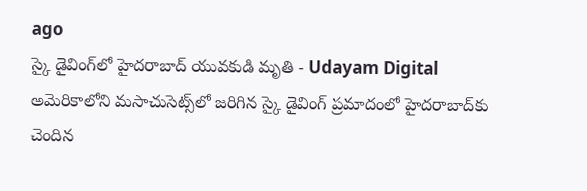ago
స్కై డైవింగ్‌లో హైదరాబాద్ యువకుడి మృతి - Udayam Digital
అమెరికాలోని మసాచుసెట్స్‌లో జరిగిన స్కై డైవింగ్ ప్రమాదంలో హైదరాబాద్‌కు చెందిన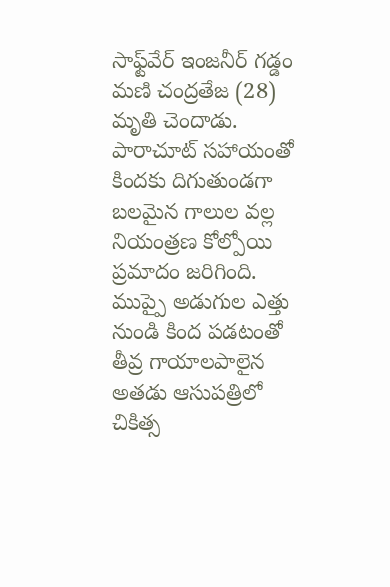సాఫ్ట్‌వేర్ ఇంజనీర్ గడ్డం మణి చంద్రతేజ (28) మృతి చెందాడు. పారాచూట్ సహాయంతో కిందకు దిగుతుండగా బలమైన గాలుల వల్ల నియంత్రణ కోల్పోయి ప్రమాదం జరిగింది. ముప్పై అడుగుల ఎత్తు నుండి కింద పడటంతో తీవ్ర గాయాలపాలైన అతడు ఆసుపత్రిలో చికిత్స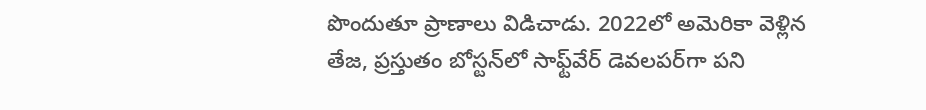పొందుతూ ప్రాణాలు విడిచాడు. 2022లో అమెరికా వెళ్లిన తేజ, ప్రస్తుతం బోస్టన్‌లో సాఫ్ట్‌వేర్ డెవలపర్‌గా పని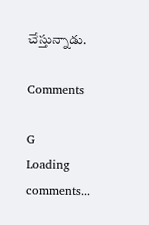చేస్తున్నాడు.

Comments

G
Loading comments...